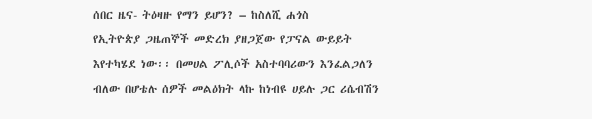ሰበር ዜና- ትዕዛዙ የማን ይሆን? – ከስለሺ ሐጎስ
የኢትዮጵያ ጋዜጠኞች መድረክ ያዘጋጀው የፓናል ውይይት እየተካሄደ ነው፡፡ በመሀል ፖሊሶች አስተባባሪውን እንፈልጋለን ብለው በሆቴሉ ሰዎች መልዕክት ላኩ ከነብዩ ሀይሉ ጋር ሪሴብሽን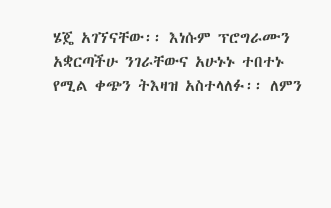ሄጄ አገኘናቸው፡፡ እነሱም ፕሮግራሙን አቋርጣችሁ ንገራቸውና አሁኑኑ ተበተኑ የሚል ቀጭን ትእዛዝ አስተላለፉ፡፡ ለምን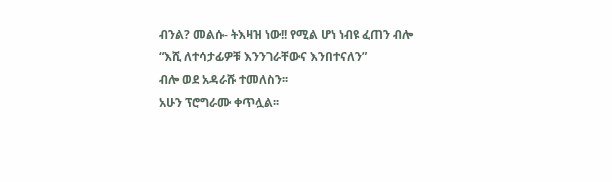ብንል? መልሱ- ትእዛዝ ነው!! የሚል ሆነ ነብዩ ፈጠን ብሎ
“እሺ ለተሳታፊዎቹ እንንገራቸውና እንበተናለን”
ብሎ ወደ አዳራሹ ተመለስን፡፡
አሁን ፕሮግራሙ ቀጥሏል፡፡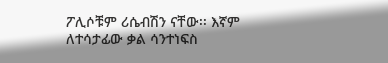ፖሊሶቹም ሪሴብሽን ናቸው፡፡ እኛም ለተሳታፊው ቃል ሳንተነፍስ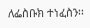ለፌስቡክ ተነፈስን፡፡